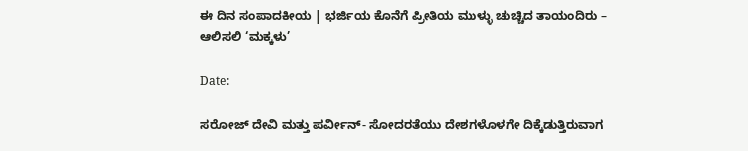ಈ ದಿನ ಸಂಪಾದಕೀಯ | ಭರ್ಜಿಯ ಕೊನೆಗೆ ಪ್ರೀತಿಯ ಮುಳ್ಳು ಚುಚ್ಚಿದ ತಾಯಂದಿರು – ಆಲಿಸಲಿ ‘ಮಕ್ಕಳು’

Date:

ಸರೋಜ್‌ ದೇವಿ ಮತ್ತು ಪರ್ವೀನ್‌- ಸೋದರತೆಯು ದೇಶಗಳೊಳಗೇ ದಿಕ್ಕೆಡುತ್ತಿರುವಾಗ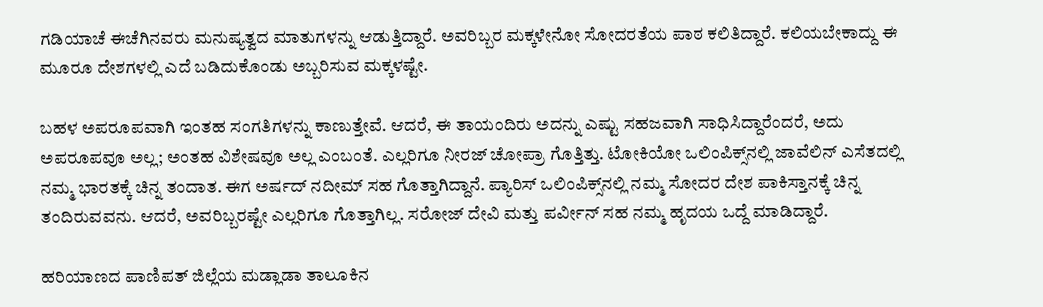ಗಡಿಯಾಚೆ ಈಚೆಗಿನವರು ಮನುಷ್ಯತ್ವದ ಮಾತುಗಳನ್ನು ಆಡುತ್ತಿದ್ದಾರೆ. ಅವರಿಬ್ಬರ ಮಕ್ಕಳೇನೋ ಸೋದರತೆಯ ಪಾಠ ಕಲಿತಿದ್ದಾರೆ. ಕಲಿಯಬೇಕಾದ್ದು ಈ ಮೂರೂ ದೇಶಗಳಲ್ಲಿ ಎದೆ ಬಡಿದುಕೊಂಡು ಅಬ್ಬರಿಸುವ ಮಕ್ಕಳಷ್ಟೇ.

ಬಹಳ ಅಪರೂಪವಾಗಿ ಇಂತಹ ಸಂಗತಿಗಳನ್ನು ಕಾಣುತ್ತೇವೆ. ಆದರೆ, ಈ ತಾಯಂದಿರು ಅದನ್ನು ಎಷ್ಟು ಸಹಜವಾಗಿ ಸಾಧಿಸಿದ್ದಾರೆಂದರೆ, ಅದು ಅಪರೂಪವೂ ಅಲ್ಲ; ಅಂತಹ ವಿಶೇಷವೂ ಅಲ್ಲ ಎಂಬಂತೆ. ಎಲ್ಲರಿಗೂ ನೀರಜ್‌ ಚೋಪ್ರಾ ಗೊತ್ತಿತ್ತು. ಟೋಕಿಯೋ ಒಲಿಂಪಿಕ್ಸ್‌ನಲ್ಲಿ ಜಾವೆಲಿನ್‌ ಎಸೆತದಲ್ಲಿ ನಮ್ಮ ಭಾರತಕ್ಕೆ ಚಿನ್ನ ತಂದಾತ. ಈಗ ಅರ್ಷದ್‌ ನದೀಮ್‌ ಸಹ ಗೊತ್ತಾಗಿದ್ದಾನೆ. ಪ್ಯಾರಿಸ್‌ ಒಲಿಂಪಿಕ್ಸ್‌ನಲ್ಲಿ ನಮ್ಮ ಸೋದರ ದೇಶ ಪಾಕಿಸ್ತಾನಕ್ಕೆ ಚಿನ್ನ ತಂದಿರುವವನು. ಆದರೆ, ಅವರಿಬ್ಬರಷ್ಟೇ ಎಲ್ಲರಿಗೂ ಗೊತ್ತಾಗಿಲ್ಲ. ಸರೋಜ್‌ ದೇವಿ ಮತ್ತು ಪರ್ವೀನ್‌ ಸಹ ನಮ್ಮ ಹೃದಯ ಒದ್ದೆ ಮಾಡಿದ್ದಾರೆ.

ಹರಿಯಾಣದ ಪಾಣಿಪತ್‌ ಜಿಲ್ಲೆಯ ಮಡ್ಲಾಡಾ ತಾಲೂಕಿನ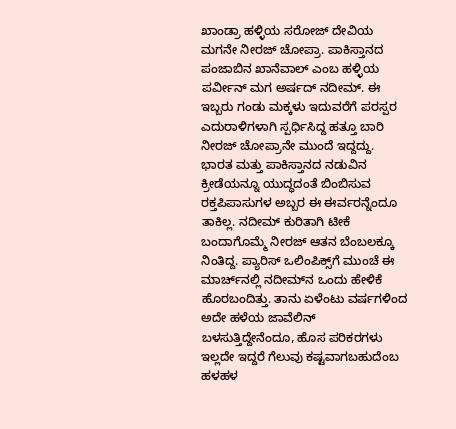ಖಾಂಡ್ರಾ ಹಳ್ಳಿಯ ಸರೋಜ್‌ ದೇವಿಯ ಮಗನೇ ನೀರಜ್‌ ಚೋಪ್ರಾ. ಪಾಕಿಸ್ತಾನದ ಪಂಜಾಬಿನ ಖಾನೆವಾಲ್‌ ಎಂಬ ಹಳ್ಳಿಯ ಪರ್ವೀನ್‌ ಮಗ ಅರ್ಷದ್‌ ನದೀಮ್‌. ಈ ಇಬ್ಬರು ಗಂಡು ಮಕ್ಕಳು ಇದುವರೆಗೆ ಪರಸ್ಪರ ಎದುರಾಳಿಗಳಾಗಿ ಸ್ಪರ್ಧಿಸಿದ್ದ ಹತ್ತೂ ಬಾರಿ ನೀರಜ್‌ ಚೋಪ್ರಾನೇ ಮುಂದೆ ಇದ್ದದ್ದು. ಭಾರತ ಮತ್ತು ಪಾಕಿಸ್ತಾನದ ನಡುವಿನ ಕ್ರೀಡೆಯನ್ನೂ ಯುದ್ಧದಂತೆ ಬಿಂಬಿಸುವ ರಕ್ತಪಿಪಾಸುಗಳ ಅಬ್ಬರ ಈ ಈರ್ವರನ್ನೆಂದೂ ತಾಕಿಲ್ಲ. ನದೀಮ್‌ ಕುರಿತಾಗಿ ಟೀಕೆ ಬಂದಾಗೊಮ್ಮೆ ನೀರಜ್‌ ಆತನ ಬೆಂಬಲಕ್ಕೂ ನಿಂತಿದ್ದ. ಪ್ಯಾರಿಸ್‌ ಒಲಿಂಪಿಕ್ಸ್‌ಗೆ ಮುಂಚೆ ಈ ಮಾರ್ಚ್‌ನಲ್ಲಿ ನದೀಮ್‌ನ ಒಂದು ಹೇಳಿಕೆ ಹೊರಬಂದಿತ್ತು. ತಾನು ಏಳೆಂಟು ವರ್ಷಗಳಿಂದ ಅದೇ ಹಳೆಯ ಜಾವೆಲಿನ್‌ ಬಳಸುತ್ತಿದ್ದೇನೆಂದೂ, ಹೊಸ ಪರಿಕರಗಳು ಇಲ್ಲದೇ ಇದ್ದರೆ ಗೆಲುವು ಕಷ್ಟವಾಗಬಹುದೆಂಬ ಹಳಹಳ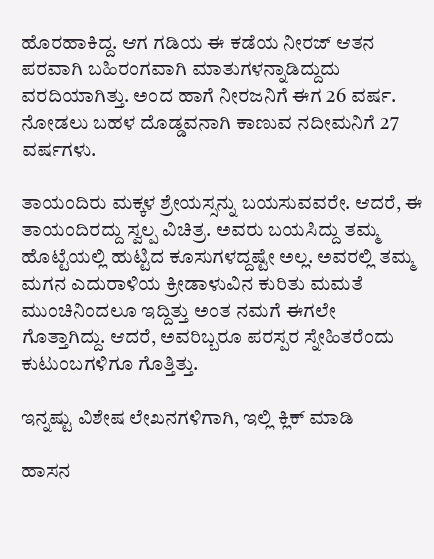ಹೊರಹಾಕಿದ್ದ. ಆಗ ಗಡಿಯ ಈ ಕಡೆಯ ನೀರಜ್‌ ಆತನ ಪರವಾಗಿ ಬಹಿರಂಗವಾಗಿ ಮಾತುಗಳನ್ನಾಡಿದ್ದುದು ವರದಿಯಾಗಿತ್ತು. ಅಂದ ಹಾಗೆ ನೀರಜನಿಗೆ ಈಗ 26 ವರ್ಷ. ನೋಡಲು ಬಹಳ ದೊಡ್ಡವನಾಗಿ ಕಾಣುವ ನದೀಮನಿಗೆ 27 ವರ್ಷಗಳು.

ತಾಯಂದಿರು ಮಕ್ಕಳ ಶ್ರೇಯಸ್ಸನ್ನು ಬಯಸುವವರೇ. ಆದರೆ, ಈ ತಾಯಂದಿರದ್ದು ಸ್ವಲ್ಪ ವಿಚಿತ್ರ. ಅವರು ಬಯಸಿದ್ದು ತಮ್ಮ ಹೊಟ್ಟೆಯಲ್ಲಿ ಹುಟ್ಟಿದ ಕೂಸುಗಳದ್ದಷ್ಟೇ ಅಲ್ಲ. ಅವರಲ್ಲಿ ತಮ್ಮ ಮಗನ ಎದುರಾಳಿಯ ಕ್ರೀಡಾಳುವಿನ ಕುರಿತು ಮಮತೆ ಮುಂಚಿನಿಂದಲೂ ಇದ್ದಿತ್ತು ಅಂತ ನಮಗೆ ಈಗಲೇ ಗೊತ್ತಾಗಿದ್ದು. ಆದರೆ, ಅವರಿಬ್ಬರೂ ಪರಸ್ಪರ ಸ್ನೇಹಿತರೆಂದು ಕುಟುಂಬಗಳಿಗೂ ಗೊತ್ತಿತ್ತು.

ಇನ್ನಷ್ಟು ವಿಶೇಷ ಲೇಖನಗಳಿಗಾಗಿ, ಇಲ್ಲಿ ಕ್ಲಿಕ್ ಮಾಡಿ

ಹಾಸನ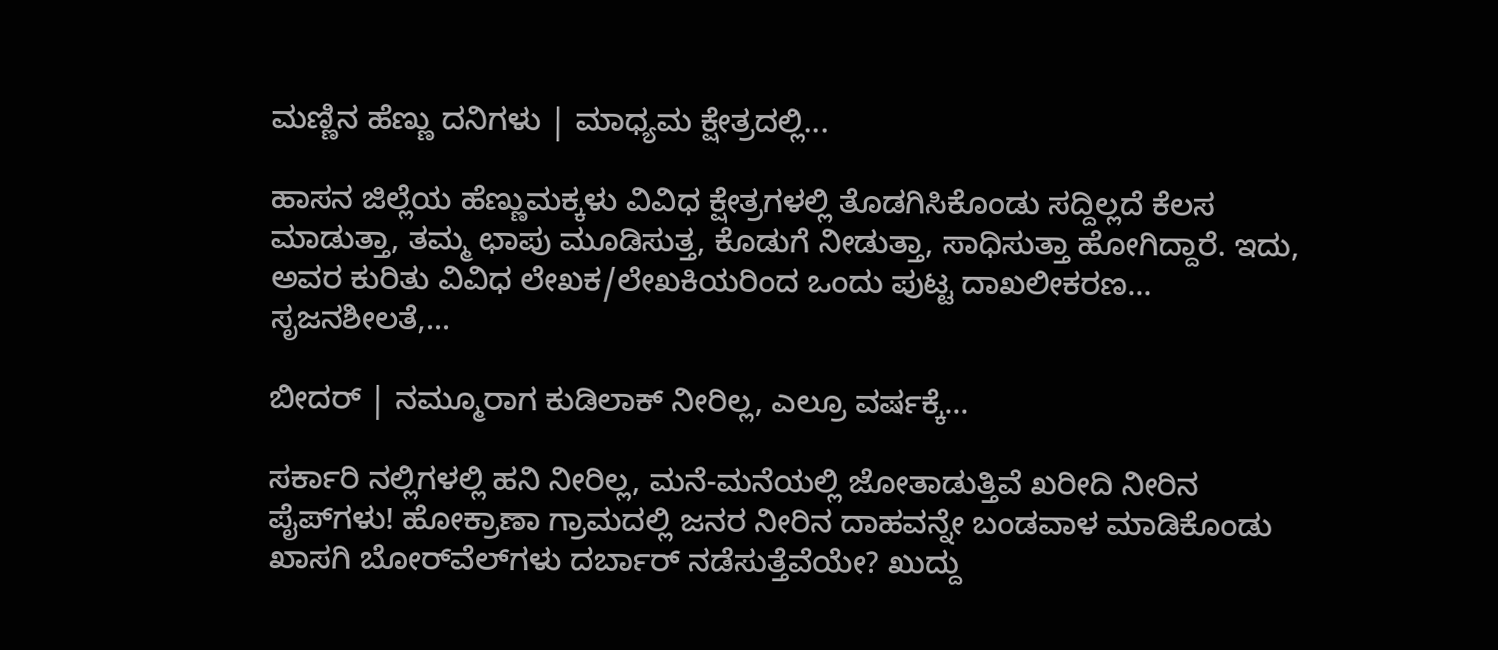ಮಣ್ಣಿನ ಹೆಣ್ಣು ದನಿಗಳು | ಮಾಧ್ಯಮ ಕ್ಷೇತ್ರದಲ್ಲಿ...

ಹಾಸನ ಜಿಲ್ಲೆಯ ಹೆಣ್ಣುಮಕ್ಕಳು ವಿವಿಧ ಕ್ಷೇತ್ರಗಳಲ್ಲಿ ತೊಡಗಿಸಿಕೊಂಡು ಸದ್ದಿಲ್ಲದೆ ಕೆಲಸ ಮಾಡುತ್ತಾ, ತಮ್ಮ ಛಾಪು ಮೂಡಿಸುತ್ತ, ಕೊಡುಗೆ ನೀಡುತ್ತಾ, ಸಾಧಿಸುತ್ತಾ ಹೋಗಿದ್ದಾರೆ. ಇದು, ಅವರ ಕುರಿತು ವಿವಿಧ ಲೇಖಕ/ಲೇಖಕಿಯರಿಂದ ಒಂದು ಪುಟ್ಟ ದಾಖಲೀಕರಣ… ಸೃಜನಶೀಲತೆ,...

ಬೀದರ್ | ನಮ್ಮೂರಾಗ ಕುಡಿಲಾಕ್ ನೀರಿಲ್ಲ, ಎಲ್ರೂ ವರ್ಷಕ್ಕೆ...

ಸರ್ಕಾರಿ ನಲ್ಲಿಗಳಲ್ಲಿ ಹನಿ ನೀರಿಲ್ಲ, ಮನೆ-ಮನೆಯಲ್ಲಿ ಜೋತಾಡುತ್ತಿವೆ ಖರೀದಿ ನೀರಿನ ಪೈಪ್‌ಗಳು! ಹೋಕ್ರಾಣಾ ಗ್ರಾಮದಲ್ಲಿ ಜನರ ನೀರಿನ ದಾಹವನ್ನೇ ಬಂಡವಾಳ ಮಾಡಿಕೊಂಡು ಖಾಸಗಿ ಬೋರ್‌ವೆಲ್‌ಗಳು ದರ್ಬಾರ್‌ ನಡೆಸುತ್ತೆವೆಯೇ? ಖುದ್ದು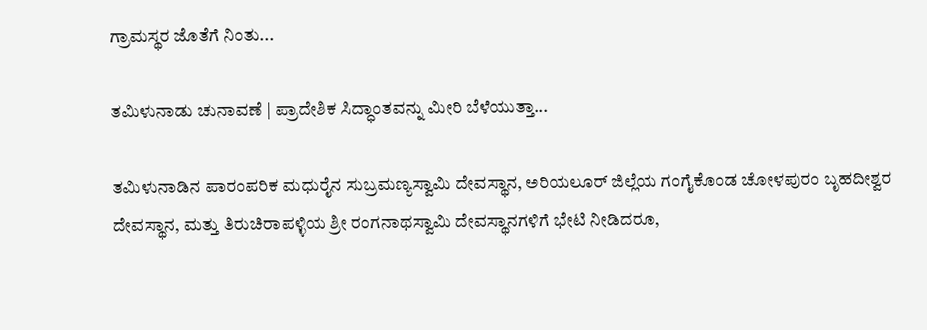ಗ್ರಾಮಸ್ಥರ ಜೊತೆಗೆ ನಿಂತು...

ತಮಿಳುನಾಡು ಚುನಾವಣೆ | ಪ್ರಾದೇಶಿಕ ಸಿದ್ಧಾಂತವನ್ನು ಮೀರಿ ಬೆಳೆಯುತ್ತಾ...

ತಮಿಳುನಾಡಿನ ಪಾರಂಪರಿಕ ಮಧುರೈನ ಸುಬ್ರಮಣ್ಯಸ್ವಾಮಿ ದೇವಸ್ಥಾನ, ಅರಿಯಲೂರ್ ಜಿಲ್ಲೆಯ ಗಂಗೈಕೊಂಡ ಚೋಳಪುರಂ ಬೃಹದೀಶ್ವರ ದೇವಸ್ಥಾನ, ಮತ್ತು ತಿರುಚಿರಾಪಳ್ಳಿಯ ಶ್ರೀ ರಂಗನಾಥಸ್ವಾಮಿ ದೇವಸ್ಥಾನಗಳಿಗೆ ಭೇಟಿ ನೀಡಿದರೂ,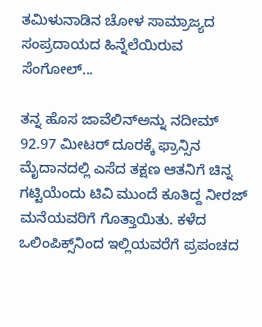ತಮಿಳುನಾಡಿನ ಚೋಳ ಸಾಮ್ರಾಜ್ಯದ ಸಂಪ್ರದಾಯದ ಹಿನ್ನೆಲೆಯಿರುವ ಸೆಂಗೋಲ್...

ತನ್ನ ಹೊಸ ಜಾವೆಲಿನ್‌ಅನ್ನು ನದೀಮ್‌ 92.97 ಮೀಟರ್‌ ದೂರಕ್ಕೆ ಫ್ರಾನ್ಸಿನ ಮೈದಾನದಲ್ಲಿ ಎಸೆದ ತಕ್ಷಣ ಆತನಿಗೆ ಚಿನ್ನ ಗಟ್ಟಿಯೆಂದು ಟಿವಿ ಮುಂದೆ ಕೂತಿದ್ದ ನೀರಜ್‌ ಮನೆಯವರಿಗೆ ಗೊತ್ತಾಯಿತು. ಕಳೆದ ಒಲಿಂಪಿಕ್ಸ್‌ನಿಂದ ಇಲ್ಲಿಯವರೆಗೆ ಪ್ರಪಂಚದ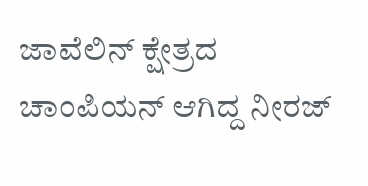ಜಾವೆಲಿನ್‌ ಕ್ಷೇತ್ರದ ಚಾಂಪಿಯನ್‌ ಆಗಿದ್ದ ನೀರಜ್‌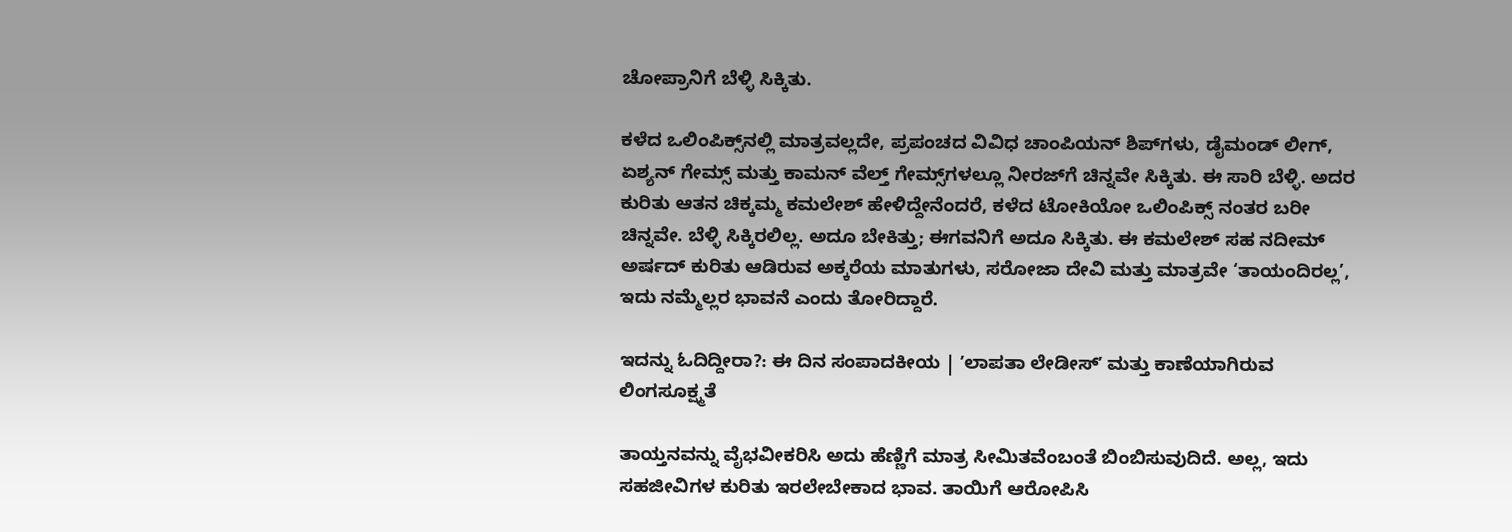ಚೋಪ್ರಾನಿಗೆ ಬೆಳ್ಳಿ ಸಿಕ್ಕಿತು.

ಕಳೆದ ಒಲಿಂಪಿಕ್ಸ್‌ನಲ್ಲಿ ಮಾತ್ರವಲ್ಲದೇ, ಪ್ರಪಂಚದ ವಿವಿಧ ಚಾಂಪಿಯನ್‌ ಶಿಪ್‌ಗಳು, ಡೈಮಂಡ್‌ ಲೀಗ್‌, ಏಶ್ಯನ್‌ ಗೇಮ್ಸ್‌ ಮತ್ತು ಕಾಮನ್‌ ವೆಲ್ತ್‌ ಗೇಮ್ಸ್‌ಗಳಲ್ಲೂ ನೀರಜ್‌ಗೆ ಚಿನ್ನವೇ ಸಿಕ್ಕಿತು. ಈ ಸಾರಿ ಬೆಳ್ಳಿ. ಅದರ ಕುರಿತು ಆತನ ಚಿಕ್ಕಮ್ಮ ಕಮಲೇಶ್‌ ಹೇಳಿದ್ದೇನೆಂದರೆ, ಕಳೆದ ಟೋಕಿಯೋ ಒಲಿಂಪಿಕ್ಸ್‌ ನಂತರ ಬರೀ ಚಿನ್ನವೇ. ಬೆಳ್ಳಿ ಸಿಕ್ಕಿರಲಿಲ್ಲ. ಅದೂ ಬೇಕಿತ್ತು; ಈಗವನಿಗೆ ಅದೂ ಸಿಕ್ಕಿತು. ಈ ಕಮಲೇಶ್‌ ಸಹ ನದೀಮ್‌ ಅರ್ಷದ್‌ ಕುರಿತು ಆಡಿರುವ ಅಕ್ಕರೆಯ ಮಾತುಗಳು, ಸರೋಜಾ ದೇವಿ ಮತ್ತು ಮಾತ್ರವೇ ‘ತಾಯಂದಿರಲ್ಲ’, ಇದು ನಮ್ಮೆಲ್ಲರ ಭಾವನೆ ಎಂದು ತೋರಿದ್ದಾರೆ.

ಇದನ್ನು ಓದಿದ್ದೀರಾ?: ಈ ದಿನ ಸಂಪಾದಕೀಯ | ʼಲಾಪತಾ ಲೇಡೀಸ್‌ʼ ಮತ್ತು ಕಾಣೆಯಾಗಿರುವ ಲಿಂಗಸೂಕ್ಷ್ಮತೆ

ತಾಯ್ತನವನ್ನು ವೈಭವೀಕರಿಸಿ ಅದು ಹೆಣ್ಣಿಗೆ ಮಾತ್ರ ಸೀಮಿತವೆಂಬಂತೆ ಬಿಂಬಿಸುವುದಿದೆ. ಅಲ್ಲ, ಇದು ಸಹಜೀವಿಗಳ ಕುರಿತು ಇರಲೇಬೇಕಾದ ಭಾವ. ತಾಯಿಗೆ ಆರೋಪಿಸಿ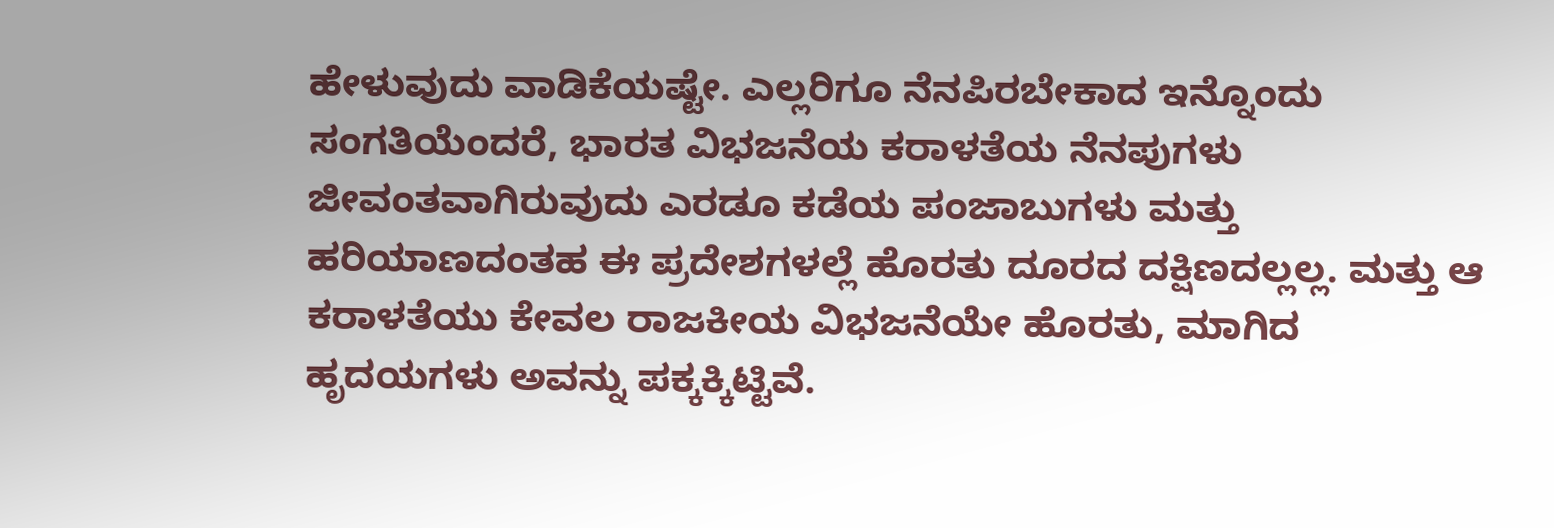ಹೇಳುವುದು ವಾಡಿಕೆಯಷ್ಟೇ. ಎಲ್ಲರಿಗೂ ನೆನಪಿರಬೇಕಾದ ಇನ್ನೊಂದು ಸಂಗತಿಯೆಂದರೆ, ಭಾರತ ವಿಭಜನೆಯ ಕರಾಳತೆಯ ನೆನಪುಗಳು ಜೀವಂತವಾಗಿರುವುದು ಎರಡೂ ಕಡೆಯ ಪಂಜಾಬುಗಳು ಮತ್ತು ಹರಿಯಾಣದಂತಹ ಈ ಪ್ರದೇಶಗಳಲ್ಲೆ ಹೊರತು ದೂರದ ದಕ್ಷಿಣದಲ್ಲಲ್ಲ. ಮತ್ತು ಆ ಕರಾಳತೆಯು ಕೇವಲ ರಾಜಕೀಯ ವಿಭಜನೆಯೇ ಹೊರತು, ಮಾಗಿದ ಹೃದಯಗಳು ಅವನ್ನು ಪಕ್ಕಕ್ಕಿಟ್ಟಿವೆ.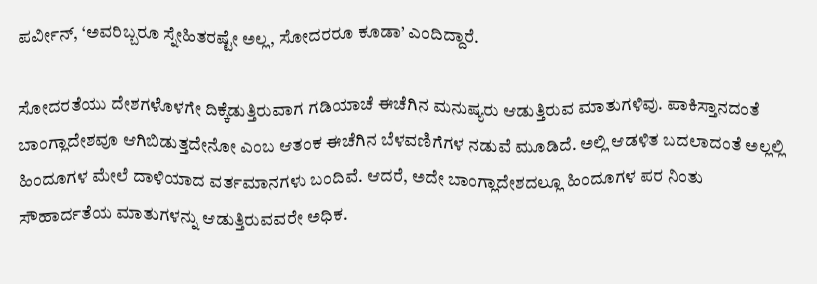ಪರ್ವೀನ್‌, ‘ಅವರಿಬ್ಬರೂ ಸ್ನೇಹಿತರಷ್ಟೇ ಅಲ್ಲ, ಸೋದರರೂ ಕೂಡಾ’ ಎಂದಿದ್ದಾರೆ.

ಸೋದರತೆಯು ದೇಶಗಳೊಳಗೇ ದಿಕ್ಕೆಡುತ್ತಿರುವಾಗ ಗಡಿಯಾಚೆ ಈಚೆಗಿನ ಮನುಷ್ಯರು ಆಡುತ್ತಿರುವ ಮಾತುಗಳಿವು. ಪಾಕಿಸ್ತಾನದಂತೆ ಬಾಂಗ್ಲಾದೇಶವೂ ಆಗಿಬಿಡುತ್ತದೇನೋ ಎಂಬ ಆತಂಕ ಈಚೆಗಿನ ಬೆಳವಣಿಗೆಗಳ ನಡುವೆ ಮೂಡಿದೆ. ಅಲ್ಲಿ ಆಡಳಿತ ಬದಲಾದಂತೆ ಅಲ್ಲಲ್ಲಿ ಹಿಂದೂಗಳ ಮೇಲೆ ದಾಳಿಯಾದ ವರ್ತಮಾನಗಳು ಬಂದಿವೆ. ಆದರೆ, ಅದೇ ಬಾಂಗ್ಲಾದೇಶದಲ್ಲೂ ಹಿಂದೂಗಳ ಪರ ನಿಂತು ಸೌಹಾರ್ದತೆಯ ಮಾತುಗಳನ್ನು ಆಡುತ್ತಿರುವವರೇ ಅಧಿಕ.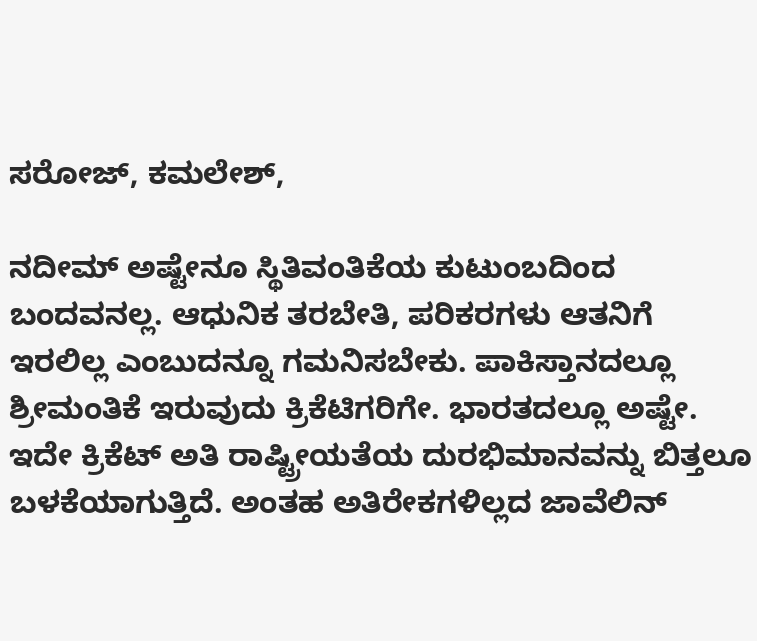ಸರೋಜ್‌, ಕಮಲೇಶ್‌,

ನದೀಮ್‌ ಅಷ್ಟೇನೂ ಸ್ಥಿತಿವಂತಿಕೆಯ ಕುಟುಂಬದಿಂದ ಬಂದವನಲ್ಲ. ಆಧುನಿಕ ತರಬೇತಿ, ಪರಿಕರಗಳು ಆತನಿಗೆ ಇರಲಿಲ್ಲ ಎಂಬುದನ್ನೂ ಗಮನಿಸಬೇಕು. ಪಾಕಿಸ್ತಾನದಲ್ಲೂ ಶ್ರೀಮಂತಿಕೆ ಇರುವುದು ಕ್ರಿಕೆಟಿಗರಿಗೇ. ಭಾರತದಲ್ಲೂ ಅಷ್ಟೇ. ಇದೇ ಕ್ರಿಕೆಟ್‌ ಅತಿ ರಾಷ್ಟ್ರೀಯತೆಯ ದುರಭಿಮಾನವನ್ನು ಬಿತ್ತಲೂ ಬಳಕೆಯಾಗುತ್ತಿದೆ. ಅಂತಹ ಅತಿರೇಕಗಳಿಲ್ಲದ ಜಾವೆಲಿನ್‌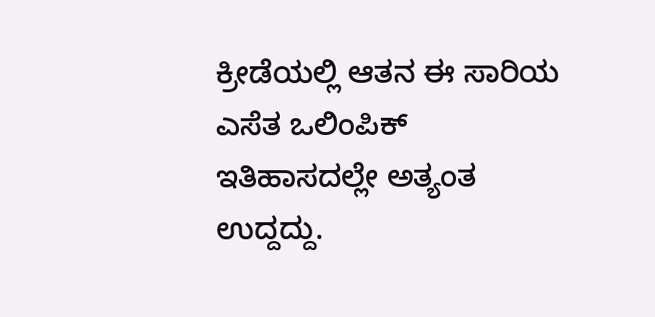ಕ್ರೀಡೆಯಲ್ಲಿ ಆತನ ಈ ಸಾರಿಯ ಎಸೆತ ಒಲಿಂಪಿಕ್‌ ಇತಿಹಾಸದಲ್ಲೇ ಅತ್ಯಂತ ಉದ್ದದ್ದು.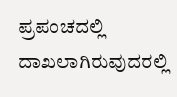ಪ್ರಪಂಚದಲ್ಲಿ ದಾಖಲಾಗಿರುವುದರಲ್ಲಿ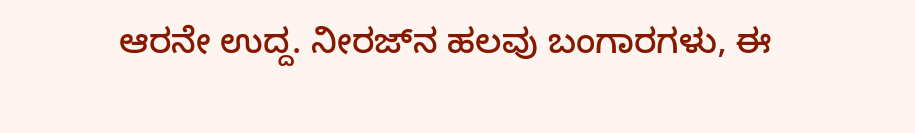ಆರನೇ ಉದ್ದ. ನೀರಜ್‌ನ ಹಲವು ಬಂಗಾರಗಳು, ಈ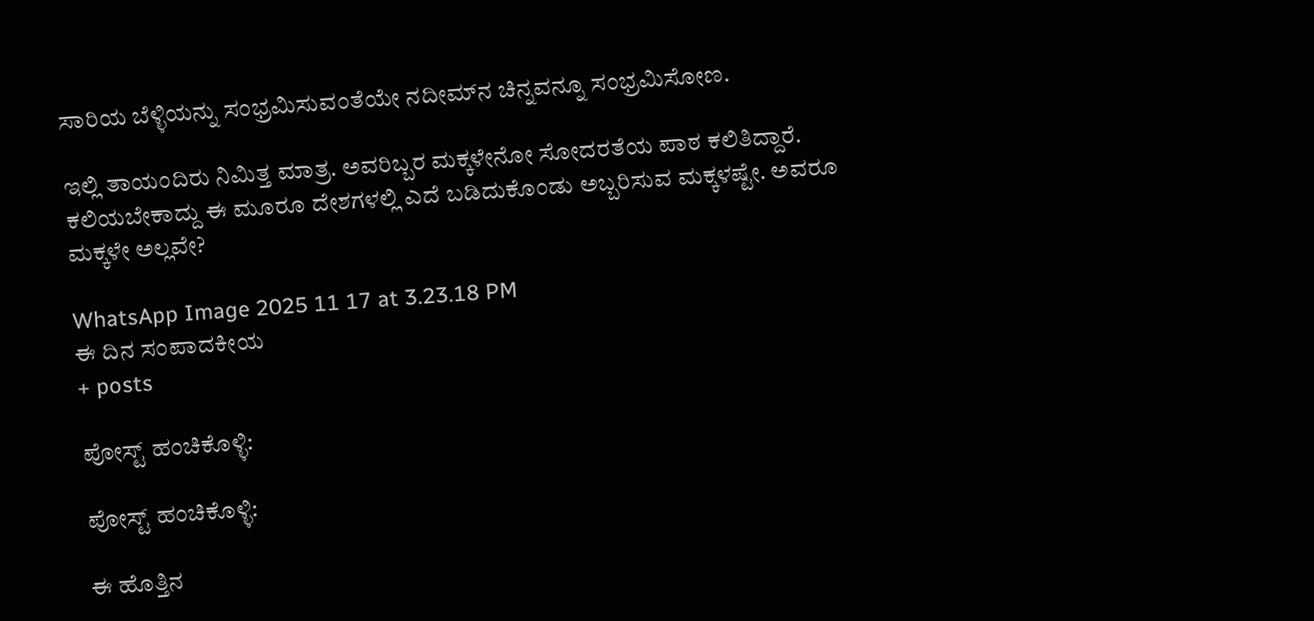ಸಾರಿಯ ಬೆಳ್ಳಿಯನ್ನು ಸಂಭ್ರಮಿಸುವಂತೆಯೇ ನದೀಮ್‌ನ ಚಿನ್ನವನ್ನೂ ಸಂಭ್ರಮಿಸೋಣ.

ಇಲ್ಲಿ ತಾಯಂದಿರು ನಿಮಿತ್ತ ಮಾತ್ರ. ಅವರಿಬ್ಬರ ಮಕ್ಕಳೇನೋ ಸೋದರತೆಯ ಪಾಠ ಕಲಿತಿದ್ದಾರೆ. ಕಲಿಯಬೇಕಾದ್ದು ಈ ಮೂರೂ ದೇಶಗಳಲ್ಲಿ ಎದೆ ಬಡಿದುಕೊಂಡು ಅಬ್ಬರಿಸುವ ಮಕ್ಕಳಷ್ಟೇ. ಅವರೂ ಮಕ್ಕಳೇ ಅಲ್ಲವೇ?

WhatsApp Image 2025 11 17 at 3.23.18 PM
ಈ ದಿನ ಸಂಪಾದಕೀಯ
+ posts

ಪೋಸ್ಟ್ ಹಂಚಿಕೊಳ್ಳಿ:

ಪೋಸ್ಟ್ ಹಂಚಿಕೊಳ್ಳಿ:

ಈ ಹೊತ್ತಿನ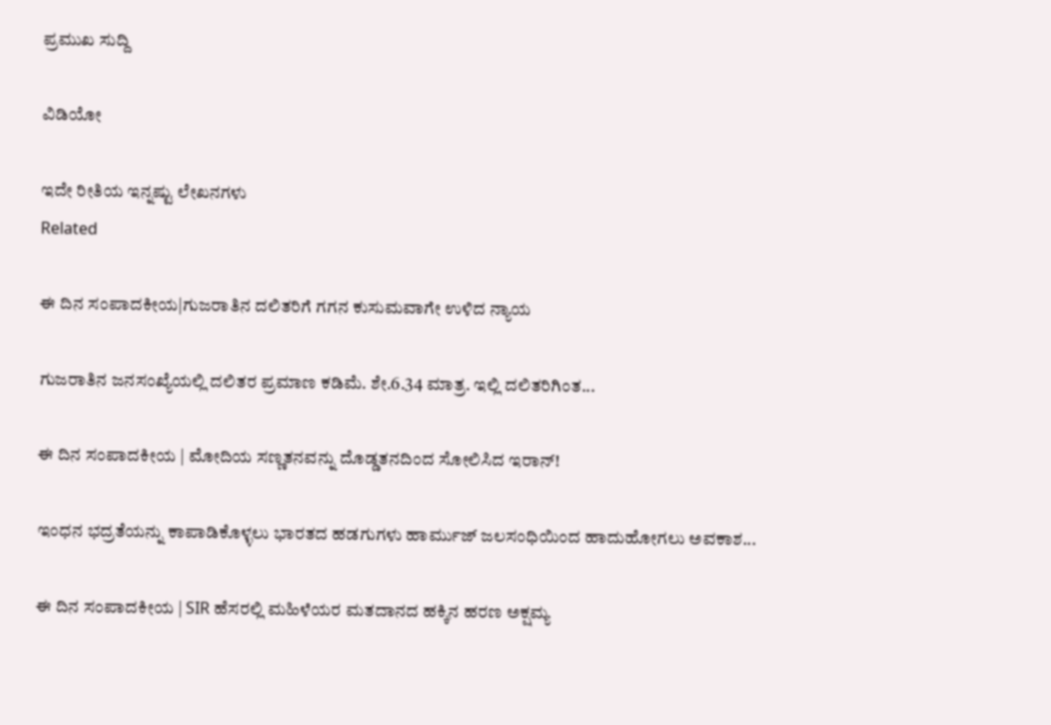ಪ್ರಮುಖ ಸುದ್ದಿ

ವಿಡಿಯೋ

ಇದೇ ರೀತಿಯ ಇನ್ನಷ್ಟು ಲೇಖನಗಳು
Related

ಈ ದಿನ ಸಂಪಾದಕೀಯ|ಗುಜರಾತಿನ ದಲಿತರಿಗೆ ಗಗನ ಕುಸುಮವಾಗೇ ಉಳಿದ ನ್ಯಾಯ

ಗುಜರಾತಿನ ಜನಸಂಖ್ಯೆಯಲ್ಲಿ ದಲಿತರ ಪ್ರಮಾಣ ಕಡಿಮೆ. ಶೇ.6.34 ಮಾತ್ರ. ಇಲ್ಲಿ ದಲಿತರಿಗಿಂತ...

ಈ ದಿನ ಸಂಪಾದಕೀಯ | ಮೋದಿಯ ಸಣ್ಣತನವನ್ನು ದೊಡ್ಡತನದಿಂದ ಸೋಲಿಸಿದ ಇರಾನ್‌!

ಇಂಧನ ಭದ್ರತೆಯನ್ನು ಕಾಪಾಡಿಕೊಳ್ಳಲು ಭಾರತದ ಹಡಗುಗಳು ಹಾರ್ಮುಜ್ ಜಲಸಂಧಿಯಿಂದ ಹಾದುಹೋಗಲು ಅವಕಾಶ...

ಈ ದಿನ ಸಂಪಾದಕೀಯ | SIR ಹೆಸರಲ್ಲಿ ಮಹಿಳೆಯರ ಮತದಾನದ ಹಕ್ಕಿನ ಹರಣ ಅಕ್ಷಮ್ಯ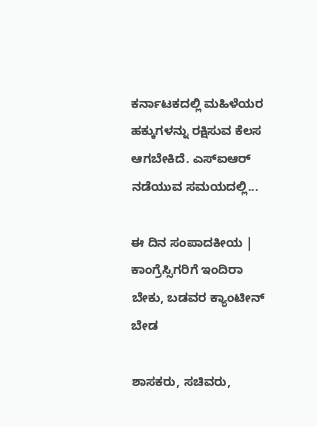ಕರ್ನಾಟಕದಲ್ಲಿ ಮಹಿಳೆಯರ ಹಕ್ಕುಗಳನ್ನು ರಕ್ಷಿಸುವ ಕೆಲಸ ಆಗಬೇಕಿದೆ. ಎಸ್‌ಐಆರ್‌ ನಡೆಯುವ ಸಮಯದಲ್ಲಿ...

ಈ ದಿನ ಸಂಪಾದಕೀಯ | ಕಾಂಗ್ರೆಸ್ಸಿಗರಿಗೆ ಇಂದಿರಾ ಬೇಕು, ಬಡವರ ಕ್ಯಾಂಟೀನ್ ಬೇಡ

ಶಾಸಕರು, ಸಚಿವರು,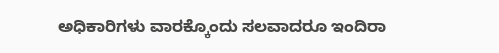ಅಧಿಕಾರಿಗಳು ವಾರಕ್ಕೊಂದು ಸಲವಾದರೂ ಇಂದಿರಾ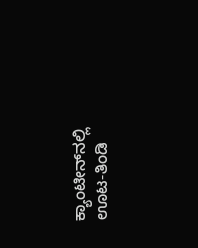ಕ್ಯಾಂಟೀನ್‌ನಲ್ಲಿ ಊಟ-ತಿಂಡಿ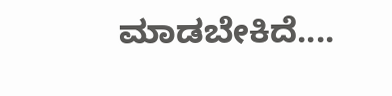ಮಾಡಬೇಕಿದೆ....